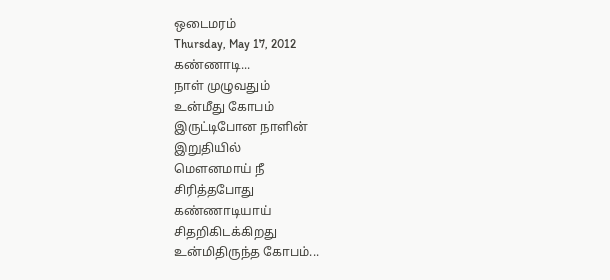ஒடைமரம்
Thursday, May 17, 2012
கண்ணாடி...
நாள் முழுவதும்
உன்மீது கோபம்
இருட்டிபோன நாளின்
இறுதியில்
மௌனமாய் நீ
சிரித்தபோது
கண்ணாடியாய்
சிதறிகிடக்கிறது
உன்மிதிருந்த கோபம்...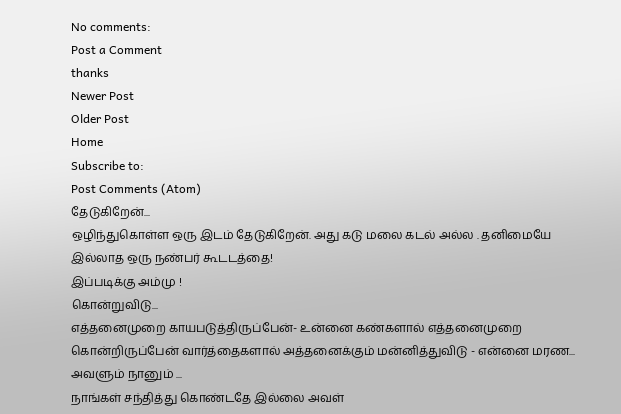No comments:
Post a Comment
thanks
Newer Post
Older Post
Home
Subscribe to:
Post Comments (Atom)
தேடுகிறேன்...
ஒழிந்துகொள்ள ஒரு இடம் தேடுகிறேன். அது கடு மலை கடல் அல்ல . தனிமையே இல்லாத ஒரு நண்பர் கூடடத்தை!
இப்படிக்கு அம்மு !
கொன்றுவிடு...
எத்தனைமுறை காயபடுத்திருப்பேன்- உன்னை கண்களால் எத்தனைமுறை கொன்றிருப்பேன் வார்த்தைகளால் அத்தனைக்கும் மன்னித்துவிடு - என்னை மரண...
அவளும் நானும் ...
நாங்கள் சந்தித்து கொண்டதே இல்லை அவள்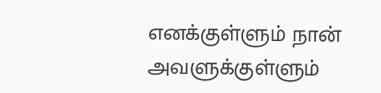எனக்குள்ளும் நான் அவளுக்குள்ளும்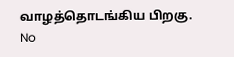வாழத்தொடங்கிய பிறகு.
No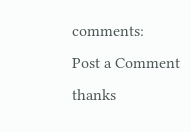comments:
Post a Comment
thanks